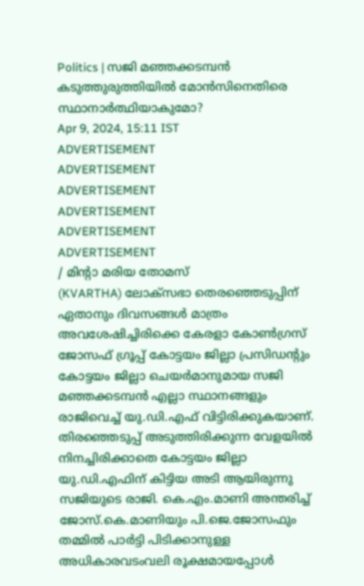Politics | സജി മഞ്ഞക്കടമ്പൻ കടുത്തുരുത്തിയിൽ മോൻസിനെതിരെ സ്ഥാനാർത്ഥിയാകുമോ?
Apr 9, 2024, 15:11 IST
ADVERTISEMENT
ADVERTISEMENT
ADVERTISEMENT
ADVERTISEMENT
ADVERTISEMENT
ADVERTISEMENT
/ മിന്റാ മരിയ തോമസ്
(KVARTHA) ലോക്സഭാ തെരഞ്ഞെടുപ്പിന് ഏതാനും ദിവസങ്ങൾ മാത്രം അവശേഷിച്ചിരിക്കെ കേരളാ കോൺഗ്രസ് ജോസഫ് ഗ്രൂപ്പ് കോട്ടയം ജില്ലാ പ്രസിഡൻ്റും കോട്ടയം ജില്ലാ ചെയർമാനുമായ സജി മഞ്ഞക്കടമ്പൻ എല്ലാ സ്ഥാനങ്ങളും രാജിവെച്ച് യു.ഡി.എഫ് വിട്ടിരിക്കുകയാണ്. തിരഞ്ഞെടുപ്പ് അടുത്തിരിക്കുന്ന വേളയിൽ നിനച്ചിരിക്കാതെ കോട്ടയം ജില്ലാ യു.ഡി.എഫിന് കിട്ടിയ അടി ആയിരുന്നു സജിയുടെ രാജി. കെ.എം.മാണി അന്തരിച്ച് ജോസ്.കെ.മാണിയും പി.ജെ.ജോസഫും തമ്മിൽ പാർട്ടി പിടിക്കാനുള്ള അധികാരവടംവലി രൂക്ഷമായപ്പോൾ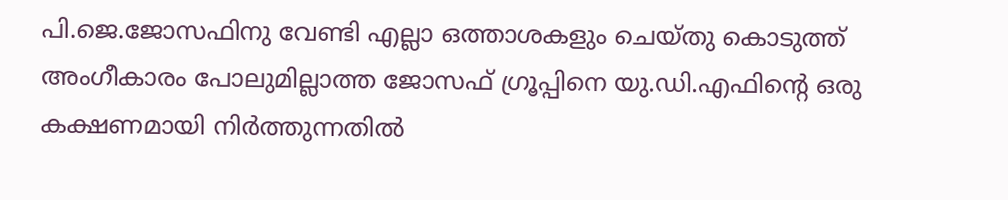പി.ജെ.ജോസഫിനു വേണ്ടി എല്ലാ ഒത്താശകളും ചെയ്തു കൊടുത്ത് അംഗീകാരം പോലുമില്ലാത്ത ജോസഫ് ഗ്രൂപ്പിനെ യു.ഡി.എഫിൻ്റെ ഒരു കക്ഷണമായി നിർത്തുന്നതിൽ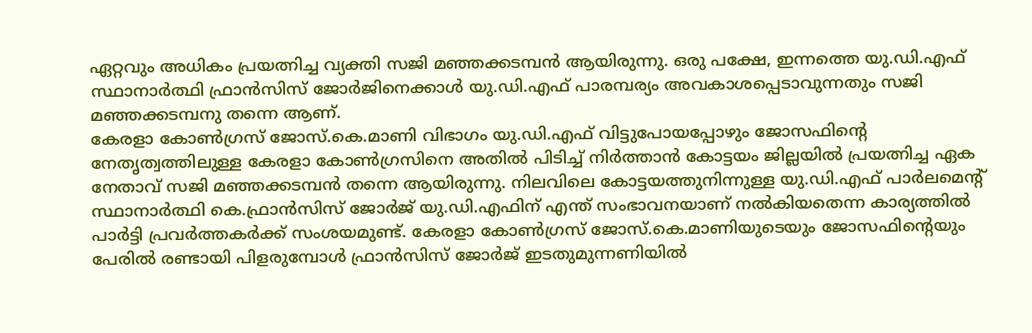ഏറ്റവും അധികം പ്രയത്നിച്ച വ്യക്തി സജി മഞ്ഞക്കടമ്പൻ ആയിരുന്നു. ഒരു പക്ഷേ, ഇന്നത്തെ യു.ഡി.എഫ് സ്ഥാനാർത്ഥി ഫ്രാൻസിസ് ജോർജിനെക്കാൾ യു.ഡി.എഫ് പാരമ്പര്യം അവകാശപ്പെടാവുന്നതും സജി മഞ്ഞക്കടമ്പനു തന്നെ ആണ്.
കേരളാ കോൺഗ്രസ് ജോസ്.കെ.മാണി വിഭാഗം യു.ഡി.എഫ് വിട്ടുപോയപ്പോഴും ജോസഫിൻ്റെ നേതൃത്വത്തിലുള്ള കേരളാ കോൺഗ്രസിനെ അതിൽ പിടിച്ച് നിർത്താൻ കോട്ടയം ജില്ലയിൽ പ്രയത്നിച്ച ഏക നേതാവ് സജി മഞ്ഞക്കടമ്പൻ തന്നെ ആയിരുന്നു. നിലവിലെ കോട്ടയത്തുനിന്നുള്ള യു.ഡി.എഫ് പാർലമെൻ്റ് സ്ഥാനാർത്ഥി കെ.ഫ്രാൻസിസ് ജോർജ് യു.ഡി.എഫിന് എന്ത് സംഭാവനയാണ് നൽകിയതെന്ന കാര്യത്തിൽ പാർട്ടി പ്രവർത്തകർക്ക് സംശയമുണ്ട്. കേരളാ കോൺഗ്രസ് ജോസ്.കെ.മാണിയുടെയും ജോസഫിൻ്റെയും പേരിൽ രണ്ടായി പിളരുമ്പോൾ ഫ്രാൻസിസ് ജോർജ് ഇടതുമുന്നണിയിൽ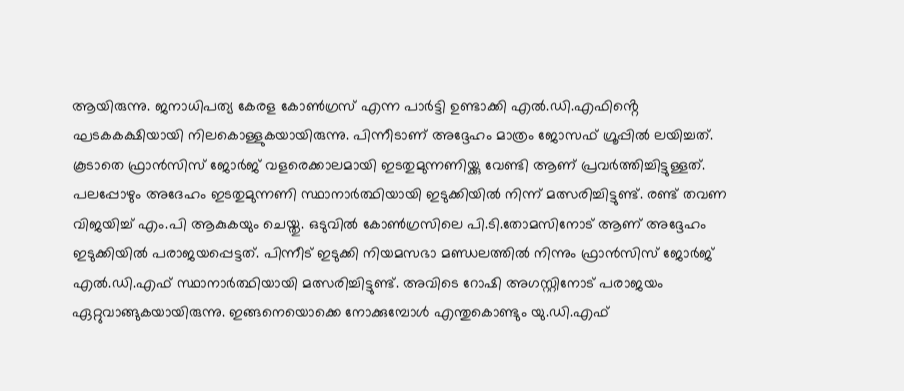ആയിരുന്നു. ജനാധിപത്യ കേരള കോൺഗ്രസ് എന്ന പാർട്ടി ഉണ്ടാക്കി എൽ.ഡി.എഫിൻ്റെ ഘടകകക്ഷിയായി നിലകൊള്ളുകയായിരുന്നു. പിന്നീടാണ് അദ്ദേഹം മാത്രം ജോസഫ് ഗ്രൂപ്പിൽ ലയിച്ചത്.
കൂടാതെ ഫ്രാൻസിസ് ജോർജ് വളരെക്കാലമായി ഇടതുമുന്നണിയ്ക്കു വേണ്ടി ആണ് പ്രവർത്തിച്ചിട്ടുള്ളത്. പലപ്പോഴും അദേഹം ഇടതുമുന്നണി സ്ഥാനാർത്ഥിയായി ഇടുക്കിയിൽ നിന്ന് മത്സരിച്ചിട്ടുണ്ട്. രണ്ട് തവണ വിജയിച്ച് എം.പി ആകുകയും ചെയ്തു. ഒടുവിൽ കോൺഗ്രസിലെ പി.ടി.തോമസിനോട് ആണ് അദ്ദേഹം ഇടുക്കിയിൽ പരാജയപ്പെട്ടത്. പിന്നീട് ഇടുക്കി നിയമസഭാ മണ്ഡലത്തിൽ നിന്നും ഫ്രാൻസിസ് ജോർജ് എൽ.ഡി.എഫ് സ്ഥാനാർത്ഥിയായി മത്സരിച്ചിട്ടുണ്ട്. അവിടെ റോഷി അഗസ്റ്റിനോട് പരാജയം ഏറ്റുവാങ്ങുകയായിരുന്നു. ഇങ്ങനെയൊക്കെ നോക്കുമ്പോൾ എന്തുകൊണ്ടും യു.ഡി.എഫ്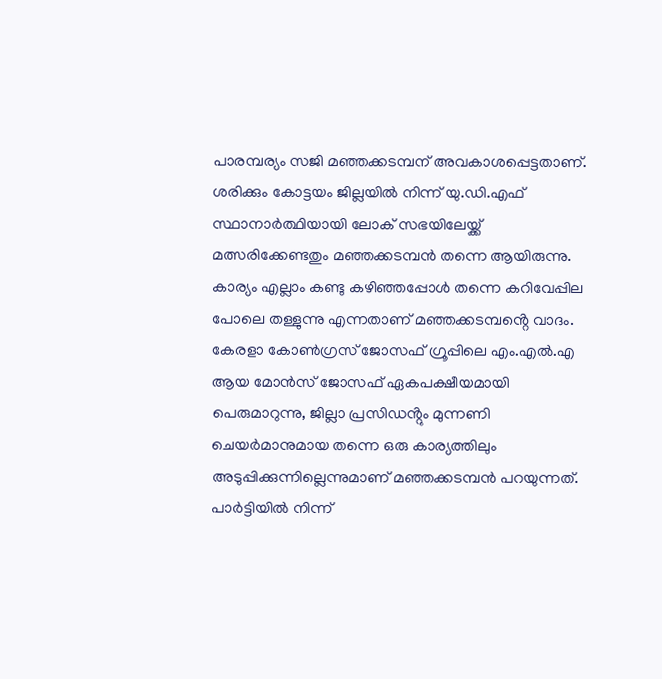പാരമ്പര്യം സജി മഞ്ഞക്കടമ്പന് അവകാശപ്പെട്ടതാണ്. ശരിക്കും കോട്ടയം ജില്ലയിൽ നിന്ന് യു.ഡി.എഫ് സ്ഥാനാർത്ഥിയായി ലോക് സഭയിലേയ്ക്ക് മത്സരിക്കേണ്ടതും മഞ്ഞക്കടമ്പൻ തന്നെ ആയിരുന്നു.
കാര്യം എല്ലാം കണ്ടു കഴിഞ്ഞപ്പോൾ തന്നെ കറിവേപ്പില പോലെ തള്ളുന്നു എന്നതാണ് മഞ്ഞക്കടമ്പൻ്റെ വാദം. കേരളാ കോൺഗ്രസ് ജോസഫ് ഗ്രൂപ്പിലെ എം.എൽ.എ ആയ മോൻസ് ജോസഫ് ഏകപക്ഷീയമായി പെരുമാറുന്നു, ജില്ലാ പ്രസിഡൻ്റും മുന്നണി ചെയർമാനുമായ തന്നെ ഒരു കാര്യത്തിലും അടുപ്പിക്കുന്നില്ലെന്നുമാണ് മഞ്ഞക്കടമ്പൻ പറയുന്നത്. പാർട്ടിയിൽ നിന്ന്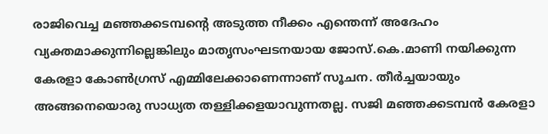രാജിവെച്ച മഞ്ഞക്കടമ്പൻ്റെ അടുത്ത നീക്കം എന്തെന്ന് അദേഹം വ്യക്തമാക്കുന്നില്ലെങ്കിലും മാതൃസംഘടനയായ ജോസ്.കെ.മാണി നയിക്കുന്ന കേരളാ കോൺഗ്രസ് എമ്മിലേക്കാണെന്നാണ് സൂചന. തീർച്ചയായും അങ്ങനെയൊരു സാധ്യത തള്ളിക്കളയാവുന്നതല്ല. സജി മഞ്ഞക്കടമ്പൻ കേരളാ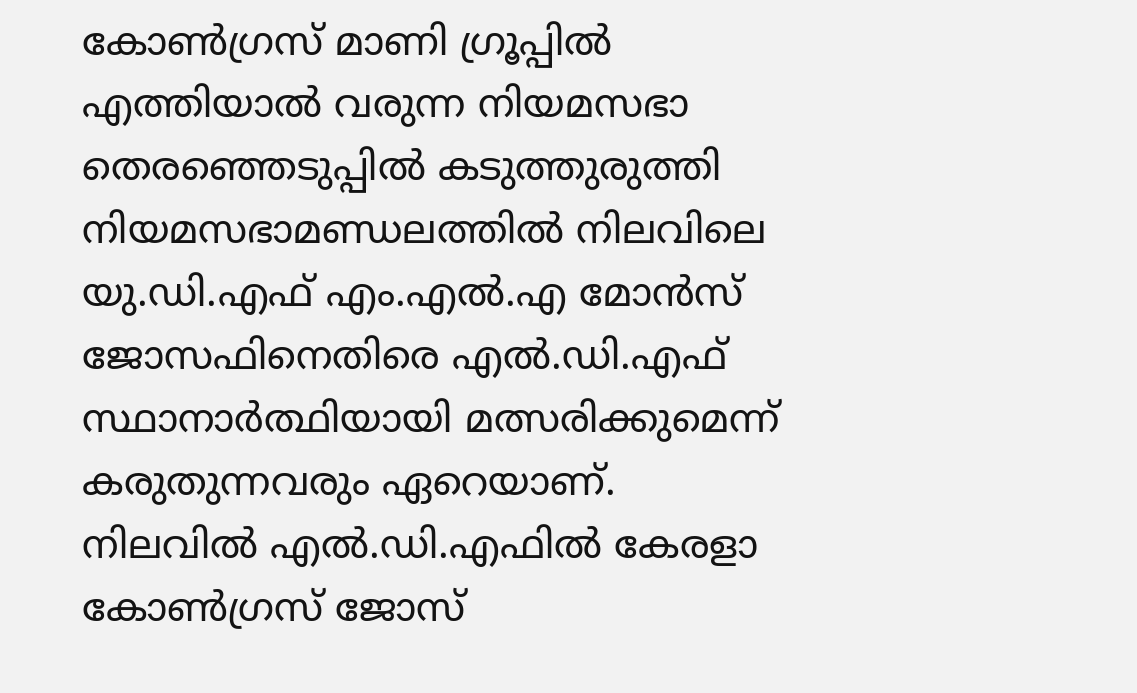കോൺഗ്രസ് മാണി ഗ്രൂപ്പിൽ എത്തിയാൽ വരുന്ന നിയമസഭാ തെരഞ്ഞെടുപ്പിൽ കടുത്തുരുത്തി നിയമസഭാമണ്ഡലത്തിൽ നിലവിലെ യു.ഡി.എഫ് എം.എൽ.എ മോൻസ് ജോസഫിനെതിരെ എൽ.ഡി.എഫ് സ്ഥാനാർത്ഥിയായി മത്സരിക്കുമെന്ന് കരുതുന്നവരും ഏറെയാണ്.
നിലവിൽ എൽ.ഡി.എഫിൽ കേരളാ കോൺഗ്രസ് ജോസ്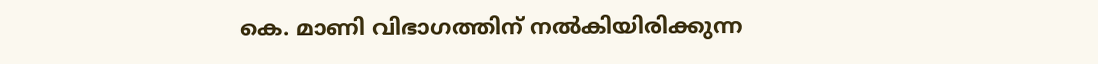കെ. മാണി വിഭാഗത്തിന് നൽകിയിരിക്കുന്ന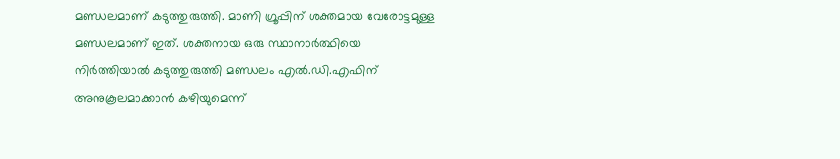മണ്ഡലമാണ് കടുത്തുരുത്തി. മാണി ഗ്രൂപ്പിന് ശക്തമായ വേരോട്ടമുള്ള മണ്ഡലമാണ് ഇത്. ശക്തനായ ഒരു സ്ഥാനാർത്ഥിയെ നിർത്തിയാൽ കടുത്തുരുത്തി മണ്ഡലം എൽ.ഡി.എഫിന് അനുകൂലമാക്കാൻ കഴിയുമെന്ന്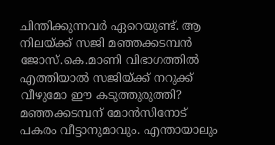ചിന്തിക്കുന്നവർ ഏറെയുണ്ട്. ആ നിലയ്ക്ക് സജി മഞ്ഞക്കടമ്പൻ ജോസ്.കെ.മാണി വിഭാഗത്തിൽ എത്തിയാൽ സജിയ്ക്ക് നറുക്ക് വീഴുമോ ഈ കടുത്തുരുത്തി? മഞ്ഞക്കടമ്പന് മോൻസിനോട് പകരം വീട്ടാനുമാവും. എന്തായാലും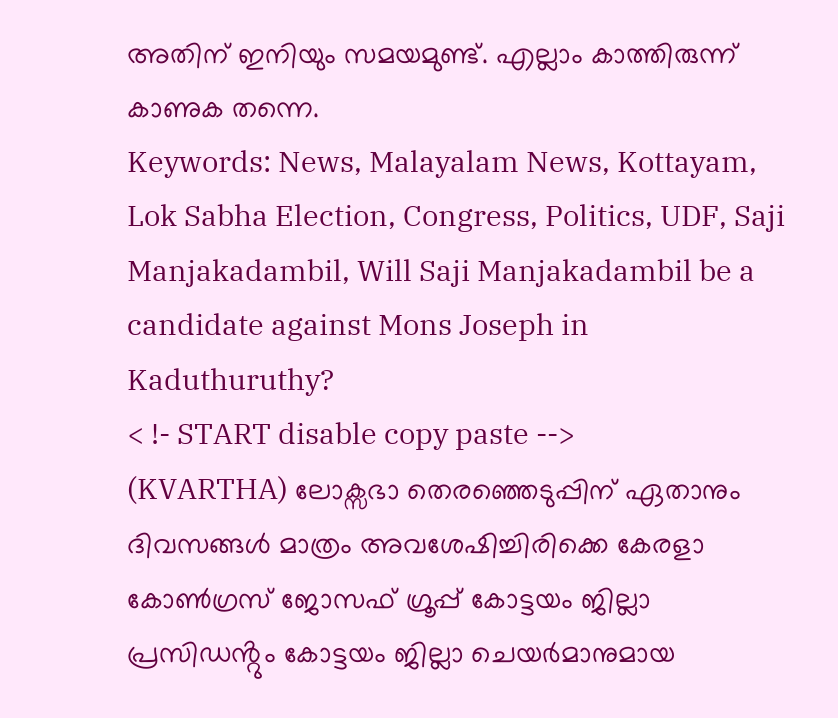അതിന് ഇനിയും സമയമുണ്ട്. എല്ലാം കാത്തിരുന്ന് കാണുക തന്നെ.
Keywords: News, Malayalam News, Kottayam, Lok Sabha Election, Congress, Politics, UDF, Saji Manjakadambil, Will Saji Manjakadambil be a candidate against Mons Joseph in Kaduthuruthy?
< !- START disable copy paste -->
(KVARTHA) ലോക്സഭാ തെരഞ്ഞെടുപ്പിന് ഏതാനും ദിവസങ്ങൾ മാത്രം അവശേഷിച്ചിരിക്കെ കേരളാ കോൺഗ്രസ് ജോസഫ് ഗ്രൂപ്പ് കോട്ടയം ജില്ലാ പ്രസിഡൻ്റും കോട്ടയം ജില്ലാ ചെയർമാനുമായ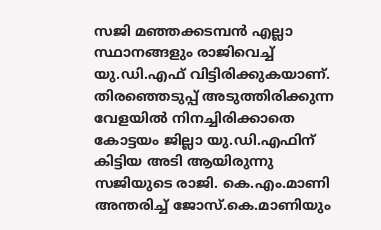സജി മഞ്ഞക്കടമ്പൻ എല്ലാ സ്ഥാനങ്ങളും രാജിവെച്ച് യു.ഡി.എഫ് വിട്ടിരിക്കുകയാണ്. തിരഞ്ഞെടുപ്പ് അടുത്തിരിക്കുന്ന വേളയിൽ നിനച്ചിരിക്കാതെ കോട്ടയം ജില്ലാ യു.ഡി.എഫിന് കിട്ടിയ അടി ആയിരുന്നു സജിയുടെ രാജി. കെ.എം.മാണി അന്തരിച്ച് ജോസ്.കെ.മാണിയും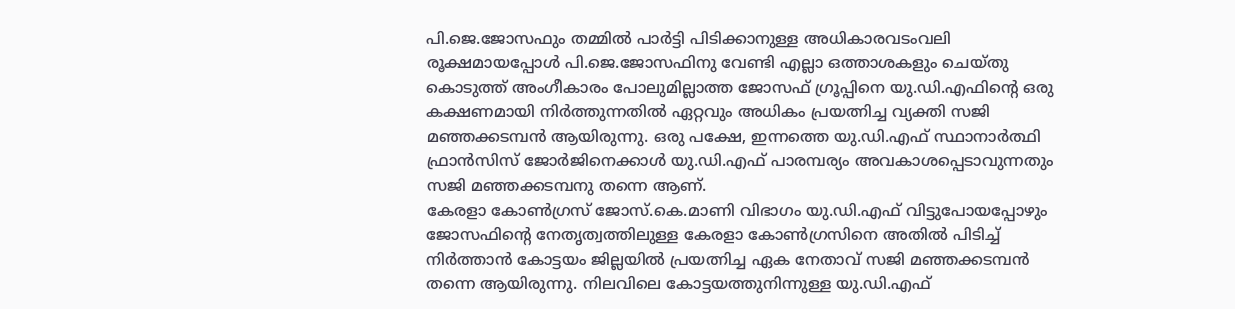പി.ജെ.ജോസഫും തമ്മിൽ പാർട്ടി പിടിക്കാനുള്ള അധികാരവടംവലി രൂക്ഷമായപ്പോൾ പി.ജെ.ജോസഫിനു വേണ്ടി എല്ലാ ഒത്താശകളും ചെയ്തു കൊടുത്ത് അംഗീകാരം പോലുമില്ലാത്ത ജോസഫ് ഗ്രൂപ്പിനെ യു.ഡി.എഫിൻ്റെ ഒരു കക്ഷണമായി നിർത്തുന്നതിൽ ഏറ്റവും അധികം പ്രയത്നിച്ച വ്യക്തി സജി മഞ്ഞക്കടമ്പൻ ആയിരുന്നു. ഒരു പക്ഷേ, ഇന്നത്തെ യു.ഡി.എഫ് സ്ഥാനാർത്ഥി ഫ്രാൻസിസ് ജോർജിനെക്കാൾ യു.ഡി.എഫ് പാരമ്പര്യം അവകാശപ്പെടാവുന്നതും സജി മഞ്ഞക്കടമ്പനു തന്നെ ആണ്.
കേരളാ കോൺഗ്രസ് ജോസ്.കെ.മാണി വിഭാഗം യു.ഡി.എഫ് വിട്ടുപോയപ്പോഴും ജോസഫിൻ്റെ നേതൃത്വത്തിലുള്ള കേരളാ കോൺഗ്രസിനെ അതിൽ പിടിച്ച് നിർത്താൻ കോട്ടയം ജില്ലയിൽ പ്രയത്നിച്ച ഏക നേതാവ് സജി മഞ്ഞക്കടമ്പൻ തന്നെ ആയിരുന്നു. നിലവിലെ കോട്ടയത്തുനിന്നുള്ള യു.ഡി.എഫ്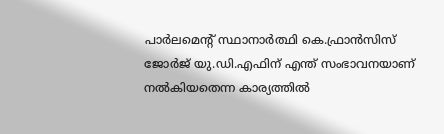പാർലമെൻ്റ് സ്ഥാനാർത്ഥി കെ.ഫ്രാൻസിസ് ജോർജ് യു.ഡി.എഫിന് എന്ത് സംഭാവനയാണ് നൽകിയതെന്ന കാര്യത്തിൽ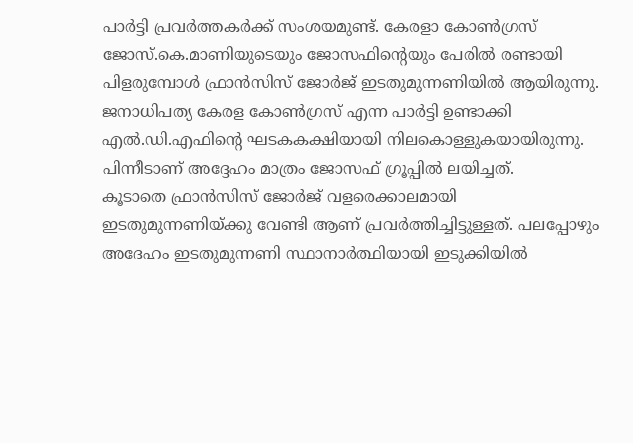പാർട്ടി പ്രവർത്തകർക്ക് സംശയമുണ്ട്. കേരളാ കോൺഗ്രസ് ജോസ്.കെ.മാണിയുടെയും ജോസഫിൻ്റെയും പേരിൽ രണ്ടായി പിളരുമ്പോൾ ഫ്രാൻസിസ് ജോർജ് ഇടതുമുന്നണിയിൽ ആയിരുന്നു. ജനാധിപത്യ കേരള കോൺഗ്രസ് എന്ന പാർട്ടി ഉണ്ടാക്കി എൽ.ഡി.എഫിൻ്റെ ഘടകകക്ഷിയായി നിലകൊള്ളുകയായിരുന്നു. പിന്നീടാണ് അദ്ദേഹം മാത്രം ജോസഫ് ഗ്രൂപ്പിൽ ലയിച്ചത്.
കൂടാതെ ഫ്രാൻസിസ് ജോർജ് വളരെക്കാലമായി ഇടതുമുന്നണിയ്ക്കു വേണ്ടി ആണ് പ്രവർത്തിച്ചിട്ടുള്ളത്. പലപ്പോഴും അദേഹം ഇടതുമുന്നണി സ്ഥാനാർത്ഥിയായി ഇടുക്കിയിൽ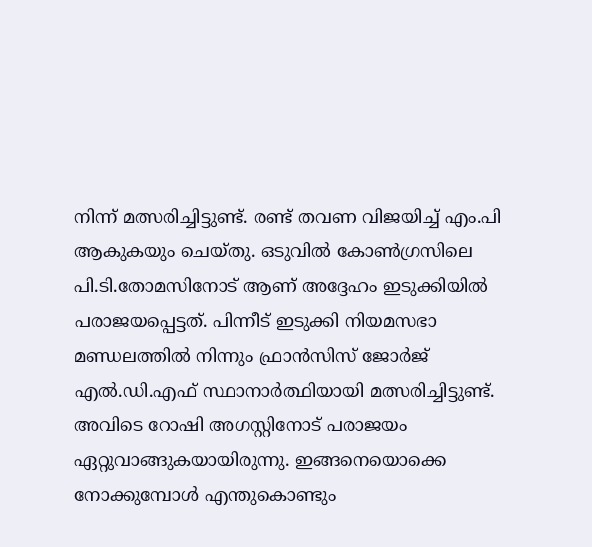നിന്ന് മത്സരിച്ചിട്ടുണ്ട്. രണ്ട് തവണ വിജയിച്ച് എം.പി ആകുകയും ചെയ്തു. ഒടുവിൽ കോൺഗ്രസിലെ പി.ടി.തോമസിനോട് ആണ് അദ്ദേഹം ഇടുക്കിയിൽ പരാജയപ്പെട്ടത്. പിന്നീട് ഇടുക്കി നിയമസഭാ മണ്ഡലത്തിൽ നിന്നും ഫ്രാൻസിസ് ജോർജ് എൽ.ഡി.എഫ് സ്ഥാനാർത്ഥിയായി മത്സരിച്ചിട്ടുണ്ട്. അവിടെ റോഷി അഗസ്റ്റിനോട് പരാജയം ഏറ്റുവാങ്ങുകയായിരുന്നു. ഇങ്ങനെയൊക്കെ നോക്കുമ്പോൾ എന്തുകൊണ്ടും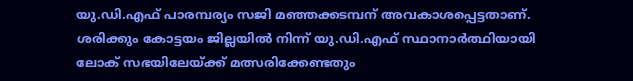യു.ഡി.എഫ് പാരമ്പര്യം സജി മഞ്ഞക്കടമ്പന് അവകാശപ്പെട്ടതാണ്. ശരിക്കും കോട്ടയം ജില്ലയിൽ നിന്ന് യു.ഡി.എഫ് സ്ഥാനാർത്ഥിയായി ലോക് സഭയിലേയ്ക്ക് മത്സരിക്കേണ്ടതും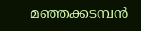മഞ്ഞക്കടമ്പൻ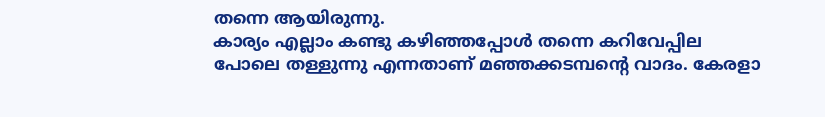തന്നെ ആയിരുന്നു.
കാര്യം എല്ലാം കണ്ടു കഴിഞ്ഞപ്പോൾ തന്നെ കറിവേപ്പില പോലെ തള്ളുന്നു എന്നതാണ് മഞ്ഞക്കടമ്പൻ്റെ വാദം. കേരളാ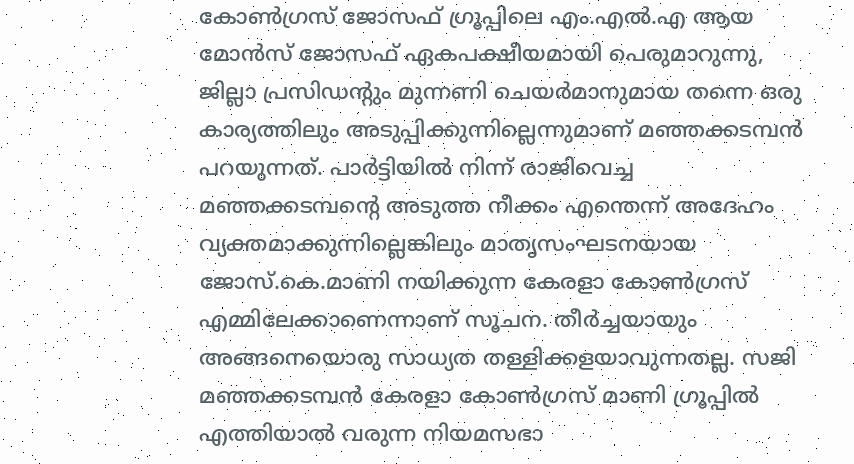കോൺഗ്രസ് ജോസഫ് ഗ്രൂപ്പിലെ എം.എൽ.എ ആയ മോൻസ് ജോസഫ് ഏകപക്ഷീയമായി പെരുമാറുന്നു, ജില്ലാ പ്രസിഡൻ്റും മുന്നണി ചെയർമാനുമായ തന്നെ ഒരു കാര്യത്തിലും അടുപ്പിക്കുന്നില്ലെന്നുമാണ് മഞ്ഞക്കടമ്പൻ പറയുന്നത്. പാർട്ടിയിൽ നിന്ന് രാജിവെച്ച മഞ്ഞക്കടമ്പൻ്റെ അടുത്ത നീക്കം എന്തെന്ന് അദേഹം വ്യക്തമാക്കുന്നില്ലെങ്കിലും മാതൃസംഘടനയായ ജോസ്.കെ.മാണി നയിക്കുന്ന കേരളാ കോൺഗ്രസ് എമ്മിലേക്കാണെന്നാണ് സൂചന. തീർച്ചയായും അങ്ങനെയൊരു സാധ്യത തള്ളിക്കളയാവുന്നതല്ല. സജി മഞ്ഞക്കടമ്പൻ കേരളാ കോൺഗ്രസ് മാണി ഗ്രൂപ്പിൽ എത്തിയാൽ വരുന്ന നിയമസഭാ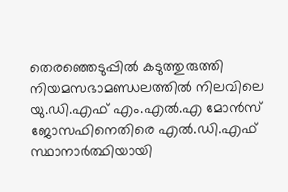തെരഞ്ഞെടുപ്പിൽ കടുത്തുരുത്തി നിയമസഭാമണ്ഡലത്തിൽ നിലവിലെ യു.ഡി.എഫ് എം.എൽ.എ മോൻസ് ജോസഫിനെതിരെ എൽ.ഡി.എഫ് സ്ഥാനാർത്ഥിയായി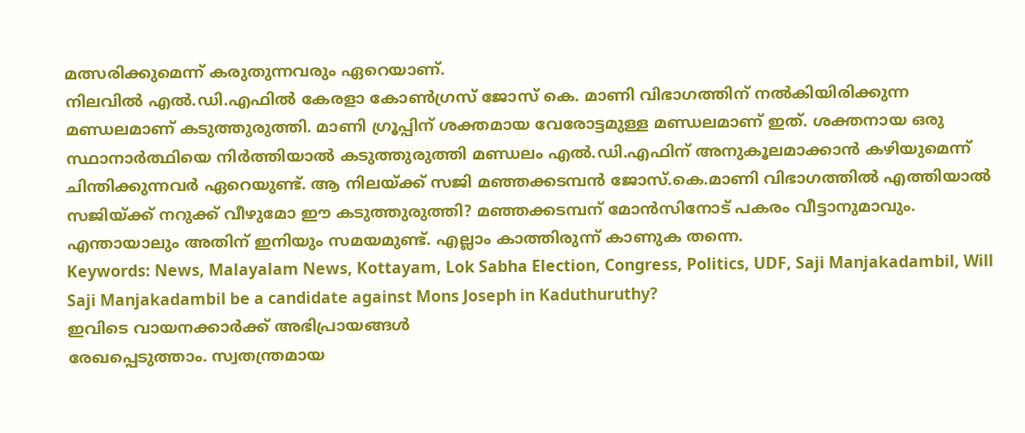മത്സരിക്കുമെന്ന് കരുതുന്നവരും ഏറെയാണ്.
നിലവിൽ എൽ.ഡി.എഫിൽ കേരളാ കോൺഗ്രസ് ജോസ് കെ. മാണി വിഭാഗത്തിന് നൽകിയിരിക്കുന്ന മണ്ഡലമാണ് കടുത്തുരുത്തി. മാണി ഗ്രൂപ്പിന് ശക്തമായ വേരോട്ടമുള്ള മണ്ഡലമാണ് ഇത്. ശക്തനായ ഒരു സ്ഥാനാർത്ഥിയെ നിർത്തിയാൽ കടുത്തുരുത്തി മണ്ഡലം എൽ.ഡി.എഫിന് അനുകൂലമാക്കാൻ കഴിയുമെന്ന് ചിന്തിക്കുന്നവർ ഏറെയുണ്ട്. ആ നിലയ്ക്ക് സജി മഞ്ഞക്കടമ്പൻ ജോസ്.കെ.മാണി വിഭാഗത്തിൽ എത്തിയാൽ സജിയ്ക്ക് നറുക്ക് വീഴുമോ ഈ കടുത്തുരുത്തി? മഞ്ഞക്കടമ്പന് മോൻസിനോട് പകരം വീട്ടാനുമാവും. എന്തായാലും അതിന് ഇനിയും സമയമുണ്ട്. എല്ലാം കാത്തിരുന്ന് കാണുക തന്നെ.
Keywords: News, Malayalam News, Kottayam, Lok Sabha Election, Congress, Politics, UDF, Saji Manjakadambil, Will Saji Manjakadambil be a candidate against Mons Joseph in Kaduthuruthy?
ഇവിടെ വായനക്കാർക്ക് അഭിപ്രായങ്ങൾ
രേഖപ്പെടുത്താം. സ്വതന്ത്രമായ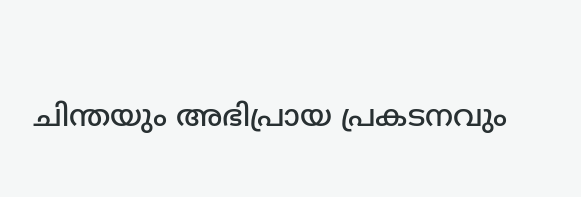ചിന്തയും അഭിപ്രായ പ്രകടനവും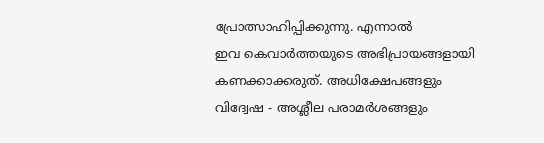പ്രോത്സാഹിപ്പിക്കുന്നു. എന്നാൽ
ഇവ കെവാർത്തയുടെ അഭിപ്രായങ്ങളായി
കണക്കാക്കരുത്. അധിക്ഷേപങ്ങളും
വിദ്വേഷ - അശ്ലീല പരാമർശങ്ങളും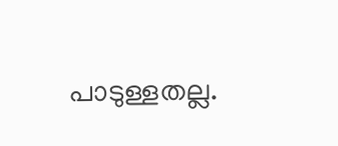പാടുള്ളതല്ല.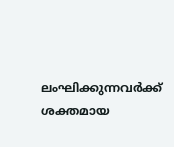ലംഘിക്കുന്നവർക്ക്
ശക്തമായ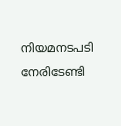നിയമനടപടി നേരിടേണ്ടി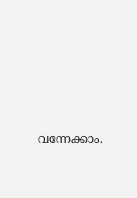വന്നേക്കാം.